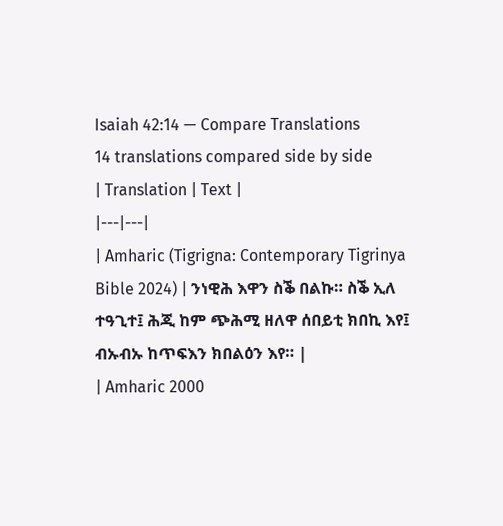Isaiah 42:14 — Compare Translations
14 translations compared side by side
| Translation | Text |
|---|---|
| Amharic (Tigrigna: Contemporary Tigrinya Bible 2024) | ንነዊሕ እዋን ስቕ በልኩ። ስቕ ኢለ ተዓጊተ፤ ሕጂ ከም ጭሕሚ ዘለዋ ሰበይቲ ክበኪ እየ፤ ብኡብኡ ከጥፍእን ክበልዕን እየ። |
| Amharic 2000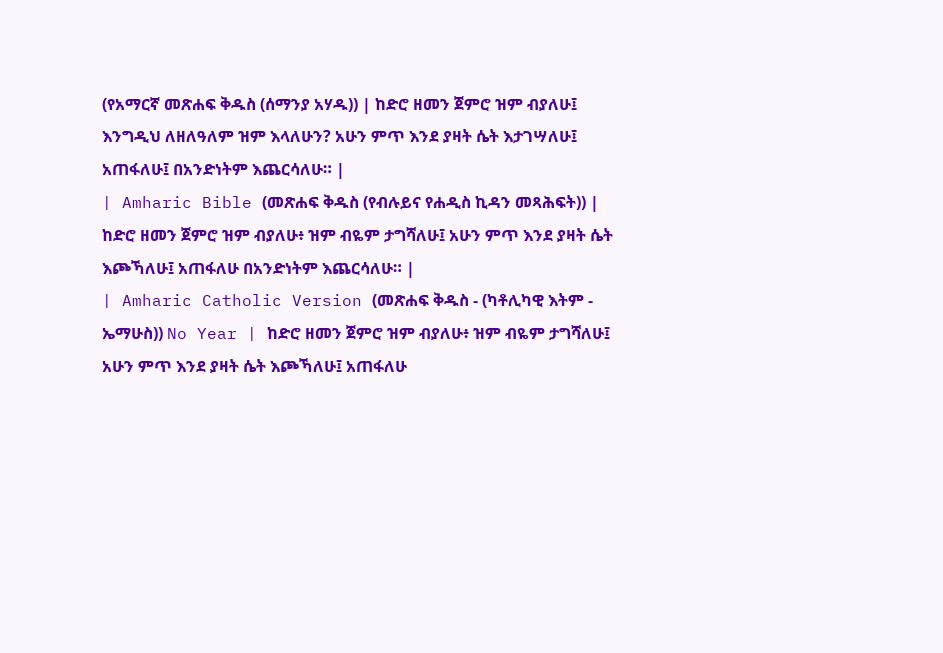(የአማርኛ መጽሐፍ ቅዱስ (ሰማንያ አሃዱ)) | ከድሮ ዘመን ጀምሮ ዝም ብያለሁ፤ እንግዲህ ለዘለዓለም ዝም እላለሁን? አሁን ምጥ እንደ ያዛት ሴት እታገሣለሁ፤ አጠፋለሁ፤ በአንድነትም እጨርሳለሁ። |
| Amharic Bible (መጽሐፍ ቅዱስ (የብሉይና የሐዲስ ኪዳን መጻሕፍት)) | ከድሮ ዘመን ጀምሮ ዝም ብያለሁ፥ ዝም ብዬም ታግሻለሁ፤ አሁን ምጥ እንደ ያዛት ሴት እጮኻለሁ፤ አጠፋለሁ በአንድነትም እጨርሳለሁ። |
| Amharic Catholic Version (መጽሐፍ ቅዱስ - (ካቶሊካዊ እትም - ኤማሁስ)) No Year | ከድሮ ዘመን ጀምሮ ዝም ብያለሁ፥ ዝም ብዬም ታግሻለሁ፤ አሁን ምጥ እንደ ያዛት ሴት እጮኻለሁ፤ አጠፋለሁ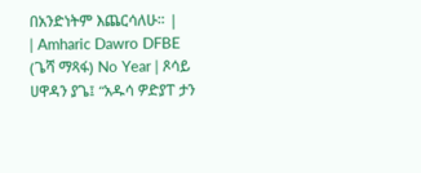በአንድነትም እጨርሳለሁ። |
| Amharic Dawro DFBE (ጌሻ ማጻፋ) No Year | ጾሳይ ሀዋዳን ያጌ፤ “አዱሳ ዎድያፐ ታን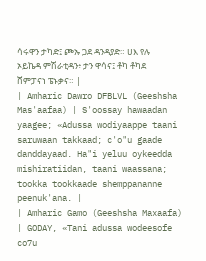ሳሩዋን ታካድ፤ ጮኡ ጋደ ዳንዳያድ። ሀእ የሉ ኦይኬዳ ምሽራቲዳን፥ ታን ዋሳና፤ ቶካ ቶካደ ሸምፓናነ ፔኑቃና። |
| Amharic Dawro DFBLVL (Geeshsha Mas'aafaa) | S'oossay hawaadan yaagee; «Adussa wodiyaappe taani saruwaan takkaad; c'o"u gaade danddayaad. Ha"i yeluu oykeedda mishiratiidan, taani waassana; tookka tookkaade shemppananne peenuk'ana. |
| Amharic Gamo (Geeshsha Maxaafa) | GODAY, «Tani adussa wodeesofe co7u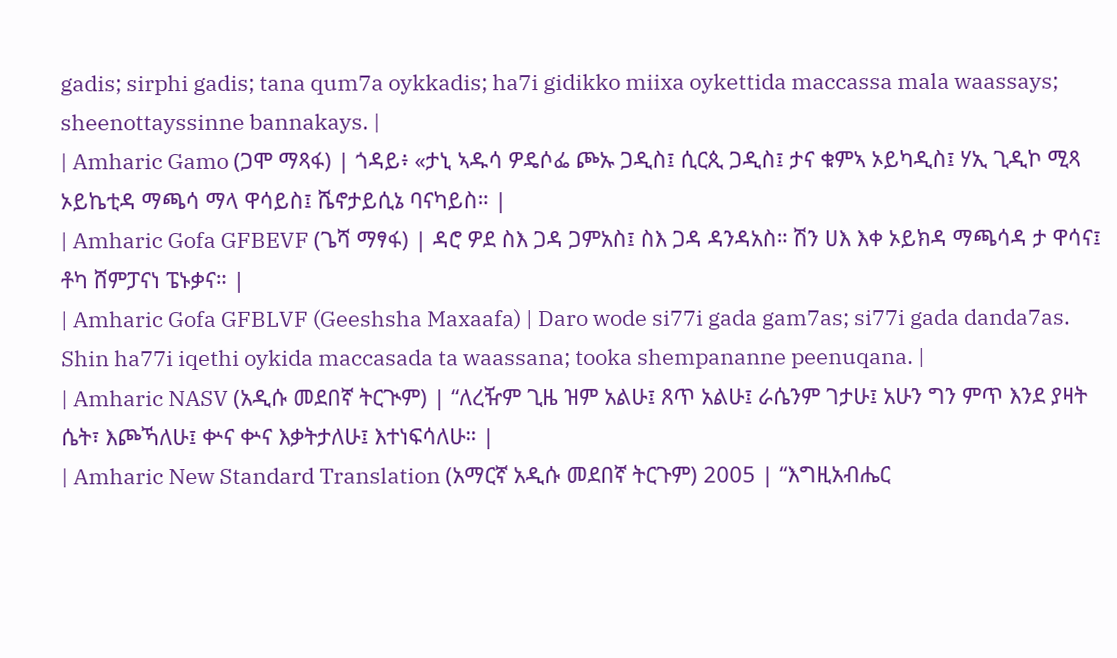gadis; sirphi gadis; tana qum7a oykkadis; ha7i gidikko miixa oykettida maccassa mala waassays; sheenottayssinne bannakays. |
| Amharic Gamo (ጋሞ ማጻፋ) | ጎዳይ፥ «ታኒ ኣዱሳ ዎዴሶፌ ጮኡ ጋዲስ፤ ሲርጲ ጋዲስ፤ ታና ቁምኣ ኦይካዲስ፤ ሃኢ ጊዲኮ ሚጻ ኦይኬቲዳ ማጫሳ ማላ ዋሳይስ፤ ሼኖታይሲኔ ባናካይስ። |
| Amharic Gofa GFBEVF (ጌሻ ማፃፋ) | ዳሮ ዎደ ስእ ጋዳ ጋምአስ፤ ስእ ጋዳ ዳንዳአስ። ሽን ሀእ እቀ ኦይክዳ ማጫሳዳ ታ ዋሳና፤ ቶካ ሸምፓናነ ፔኑቃና። |
| Amharic Gofa GFBLVF (Geeshsha Maxaafa) | Daro wode si77i gada gam7as; si77i gada danda7as. Shin ha77i iqethi oykida maccasada ta waassana; tooka shempananne peenuqana. |
| Amharic NASV (አዲሱ መደበኛ ትርጒም) | “ለረዥም ጊዜ ዝም አልሁ፤ ጸጥ አልሁ፤ ራሴንም ገታሁ፤ አሁን ግን ምጥ እንደ ያዛት ሴት፣ እጮኻለሁ፤ ቍና ቍና እቃትታለሁ፤ እተነፍሳለሁ። |
| Amharic New Standard Translation (አማርኛ አዲሱ መደበኛ ትርጉም) 2005 | “እግዚአብሔር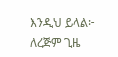እንዲህ ይላል፦ ለረጅም ጊዜ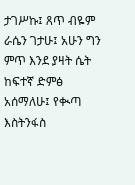ታገሥኩ፤ ጸጥ ብዬም ራሴን ገታሁ፤ አሁን ግን ምጥ እንደ ያዛት ሴት ከፍተኛ ድምፅ አሰማለሁ፤ የቊጣ እስትንፋስ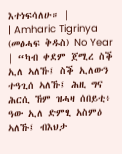እተነፍሳለሁ። |
| Amharic Tigrinya (መፅሓፍ ቅዱስ) No Year | “ካብ ቀደም ጀሚረ ስቕ ኢለ ኣለኹ፤ ስቕ ኢለውን ተዓጊሰ ኣለኹ፤ ሕዚ ግና ሕርሲ ኸም ዝሓዛ ሰበይቲ፥ ዓው ኢለ ድምፂ አስምዕ ኣለኹ፤ ብእህታ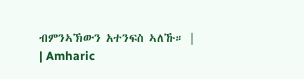ብምንኣኽውን አተንፍስ ኣለኹ። |
| Amharic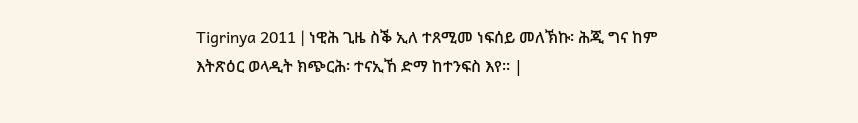Tigrinya 2011 | ነዊሕ ጊዜ ስቕ ኢለ ተጸሚመ ነፍሰይ መለኽኩ፡ ሕጂ ግና ከም እትጽዕር ወላዲት ክጭርሕ፡ ተናኢኸ ድማ ከተንፍስ እየ። |